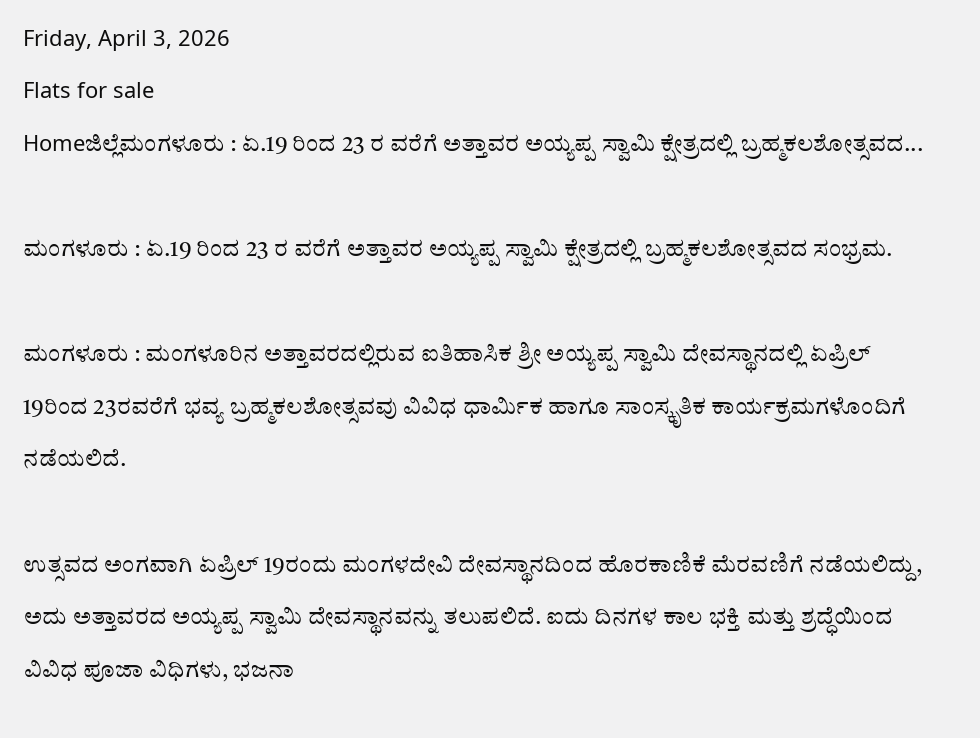Friday, April 3, 2026
Flats for sale
Homeಜಿಲ್ಲೆಮಂಗಳೂರು : ಏ.19 ರಿಂದ 23 ರ ವರೆಗೆ ಅತ್ತಾವರ ಅಯ್ಯಪ್ಪ ಸ್ವಾಮಿ ಕ್ಷೇತ್ರದಲ್ಲಿ ಬ್ರಹ್ಮಕಲಶೋತ್ಸವದ...

ಮಂಗಳೂರು : ಏ.19 ರಿಂದ 23 ರ ವರೆಗೆ ಅತ್ತಾವರ ಅಯ್ಯಪ್ಪ ಸ್ವಾಮಿ ಕ್ಷೇತ್ರದಲ್ಲಿ ಬ್ರಹ್ಮಕಲಶೋತ್ಸವದ ಸಂಭ್ರಮ.

ಮಂಗಳೂರು : ಮಂಗಳೂರಿನ ಅತ್ತಾವರದಲ್ಲಿರುವ ಐತಿಹಾಸಿಕ ಶ್ರೀ ಅಯ್ಯಪ್ಪ ಸ್ವಾಮಿ ದೇವಸ್ಥಾನದಲ್ಲಿ ಏಪ್ರಿಲ್ 19ರಿಂದ 23ರವರೆಗೆ ಭವ್ಯ ಬ್ರಹ್ಮಕಲಶೋತ್ಸವವು ವಿವಿಧ ಧಾರ್ಮಿಕ ಹಾಗೂ ಸಾಂಸ್ಕೃತಿಕ ಕಾರ್ಯಕ್ರಮಗಳೊಂದಿಗೆ ನಡೆಯಲಿದೆ.

ಉತ್ಸವದ ಅಂಗವಾಗಿ ಏಪ್ರಿಲ್ 19ರಂದು ಮಂಗಳದೇವಿ ದೇವಸ್ಥಾನದಿಂದ ಹೊರಕಾಣಿಕೆ ಮೆರವಣಿಗೆ ನಡೆಯಲಿದ್ದು, ಅದು ಅತ್ತಾವರದ ಅಯ್ಯಪ್ಪ ಸ್ವಾಮಿ ದೇವಸ್ಥಾನವನ್ನು ತಲುಪಲಿದೆ. ಐದು ದಿನಗಳ ಕಾಲ ಭಕ್ತಿ ಮತ್ತು ಶ್ರದ್ಧೆಯಿಂದ ವಿವಿಧ ಪೂಜಾ ವಿಧಿಗಳು, ಭಜನಾ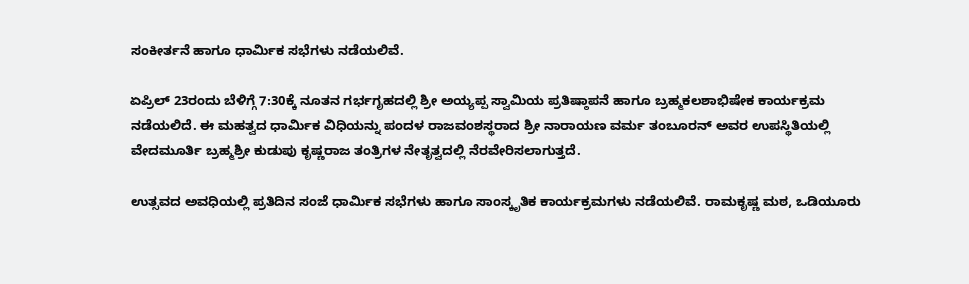ಸಂಕೀರ್ತನೆ ಹಾಗೂ ಧಾರ್ಮಿಕ ಸಭೆಗಳು ನಡೆಯಲಿವೆ.

ಏಪ್ರಿಲ್ 23ರಂದು ಬೆಳಿಗ್ಗೆ 7:30ಕ್ಕೆ ನೂತನ ಗರ್ಭಗೃಹದಲ್ಲಿ ಶ್ರೀ ಅಯ್ಯಪ್ಪ ಸ್ವಾಮಿಯ ಪ್ರತಿಷ್ಠಾಪನೆ ಹಾಗೂ ಬ್ರಹ್ಮಕಲಶಾಭಿಷೇಕ ಕಾರ್ಯಕ್ರಮ ನಡೆಯಲಿದೆ. ಈ ಮಹತ್ವದ ಧಾರ್ಮಿಕ ವಿಧಿಯನ್ನು ಪಂದಳ ರಾಜವಂಶಸ್ಥರಾದ ಶ್ರೀ ನಾರಾಯಣ ವರ್ಮ ತಂಬೂರನ್ ಅವರ ಉಪಸ್ಥಿತಿಯಲ್ಲಿ ವೇದಮೂರ್ತಿ ಬ್ರಹ್ಮಶ್ರೀ ಕುಡುಪು ಕೃಷ್ಣರಾಜ ತಂತ್ರಿಗಳ ನೇತೃತ್ವದಲ್ಲಿ ನೆರವೇರಿಸಲಾಗುತ್ತದೆ.

ಉತ್ಸವದ ಅವಧಿಯಲ್ಲಿ ಪ್ರತಿದಿನ ಸಂಜೆ ಧಾರ್ಮಿಕ ಸಭೆಗಳು ಹಾಗೂ ಸಾಂಸ್ಕೃತಿಕ ಕಾರ್ಯಕ್ರಮಗಳು ನಡೆಯಲಿವೆ. ರಾಮಕೃಷ್ಣ ಮಠ, ಒಡಿಯೂರು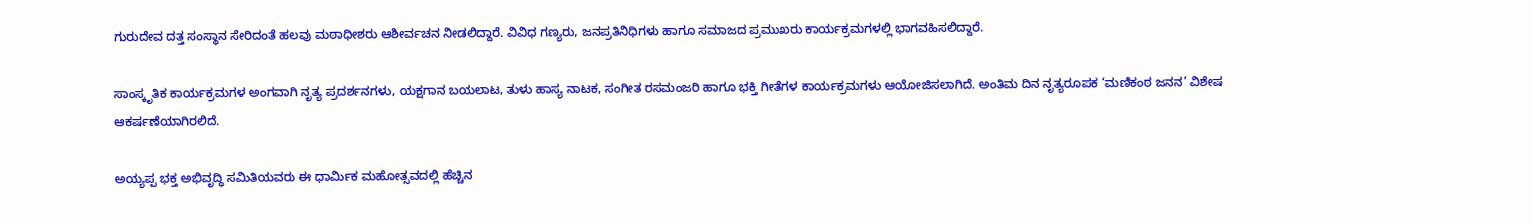ಗುರುದೇವ ದತ್ತ ಸಂಸ್ಥಾನ ಸೇರಿದಂತೆ ಹಲವು ಮಠಾಧೀಶರು ಆಶೀರ್ವಚನ ನೀಡಲಿದ್ದಾರೆ. ವಿವಿಧ ಗಣ್ಯರು, ಜನಪ್ರತಿನಿಧಿಗಳು ಹಾಗೂ ಸಮಾಜದ ಪ್ರಮುಖರು ಕಾರ್ಯಕ್ರಮಗಳಲ್ಲಿ ಭಾಗವಹಿಸಲಿದ್ದಾರೆ.

ಸಾಂಸ್ಕೃತಿಕ ಕಾರ್ಯಕ್ರಮಗಳ ಅಂಗವಾಗಿ ನೃತ್ಯ ಪ್ರದರ್ಶನಗಳು, ಯಕ್ಷಗಾನ ಬಯಲಾಟ, ತುಳು ಹಾಸ್ಯ ನಾಟಕ, ಸಂಗೀತ ರಸಮಂಜರಿ ಹಾಗೂ ಭಕ್ತಿ ಗೀತೆಗಳ ಕಾರ್ಯಕ್ರಮಗಳು ಆಯೋಜಿಸಲಾಗಿದೆ. ಅಂತಿಮ ದಿನ ನೃತ್ಯರೂಪಕ ‘ಮಣಿಕಂಠ ಜನನ’ ವಿಶೇಷ ಆಕರ್ಷಣೆಯಾಗಿರಲಿದೆ.

ಅಯ್ಯಪ್ಪ ಭಕ್ತ ಅಭಿವೃದ್ಧಿ ಸಮಿತಿಯವರು ಈ ಧಾರ್ಮಿಕ ಮಹೋತ್ಸವದಲ್ಲಿ ಹೆಚ್ಚಿನ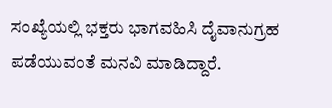ಸಂಖ್ಯೆಯಲ್ಲಿ ಭಕ್ತರು ಭಾಗವಹಿಸಿ ದೈವಾನುಗ್ರಹ ಪಡೆಯುವಂತೆ ಮನವಿ ಮಾಡಿದ್ದಾರೆ.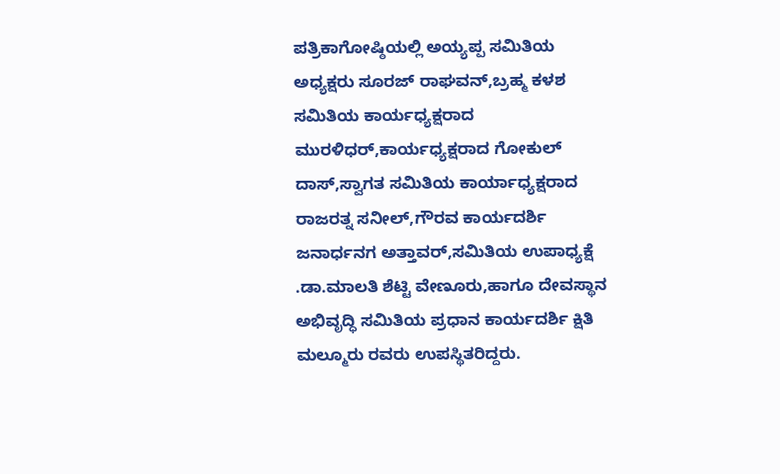ಪತ್ರಿಕಾಗೋಷ್ಠಿಯಲ್ಲಿ ಅಯ್ಯಪ್ಪ ಸಮಿತಿಯ ಅಧ್ಯಕ್ಷರು ಸೂರಜ್ ರಾಘವನ್,ಬ್ರಹ್ಮ ಕಳಶ ಸಮಿತಿಯ ಕಾರ್ಯಧ್ಯಕ್ಷರಾದ ಮುರಳಿಧರ್,ಕಾರ್ಯಧ್ಯಕ್ಷರಾದ ಗೋಕುಲ್ ದಾಸ್,ಸ್ವಾಗತ ಸಮಿತಿಯ ಕಾರ್ಯಾಧ್ಯಕ್ಷರಾದ ರಾಜರತ್ನ ಸನೀಲ್,ಗೌರವ ಕಾರ್ಯದರ್ಶಿ ಜನಾರ್ಧನಗ ಅತ್ತಾವರ್,ಸಮಿತಿಯ ಉಪಾಧ್ಯಕ್ಷೆ .ಡಾ.ಮಾಲತಿ ಶೆಟ್ಟಿ ವೇಣೂರು,ಹಾಗೂ ದೇವಸ್ಥಾನ ಅಭಿವೃದ್ಧಿ ಸಮಿತಿಯ ಪ್ರಧಾನ ಕಾರ್ಯದರ್ಶಿ ಕ್ಷಿತಿ ಮಲ್ಮೂರು ರವರು ಉಪಸ್ಥಿತರಿದ್ದರು.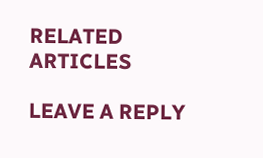RELATED ARTICLES

LEAVE A REPLY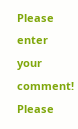Please enter your comment!
Please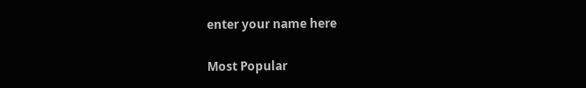enter your name here

Most Popular